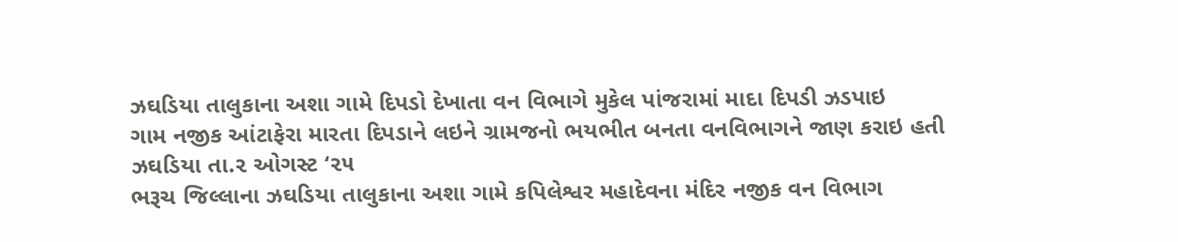ઝઘડિયા તાલુકાના અશા ગામે દિપડો દેખાતા વન વિભાગે મુકેલ પાંજરામાં માદા દિપડી ઝડપાઇ
ગામ નજીક આંટાફેરા મારતા દિપડાને લઇને ગ્રામજનો ભયભીત બનતા વનવિભાગને જાણ કરાઇ હતી
ઝઘડિયા તા.૨ ઓગસ્ટ ‘૨૫
ભરૂચ જિલ્લાના ઝઘડિયા તાલુકાના અશા ગામે કપિલેશ્વર મહાદેવના મંદિર નજીક વન વિભાગ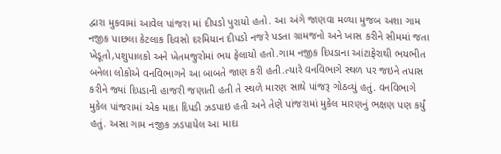દ્વારા મુકવામાં આવેલ પાંજરા માં દીપડો પુરાયો હતો. આ અંગે જાણવા મળ્યા મુજબ અશા ગામ નજીક પાછલા કેટલાક દિવસો દરમિયાન દીપડો નજરે પડતા ગ્રામજનો અને ખાસ કરીને સીમમાં જતા ખેડૂતો,પશુપાલકો અને ખેતમજુરોમાં ભય ફેલાયો હતો.ગામ નજીક દિપડાના આંટાફેરાથી ભયભીત બનેલા લોકોએ વનવિભાગને આ બાબતે જાણ કરી હતી.ત્યારે વનવિભાગે સ્થળ પર જઇને તપાસ કરીને જ્યાં દિપડાની હાજરી જણાતી હતી તે સ્થળે મારણ સાથે પાંજરૂ ગોઠવ્યું હતું. વનવિભાગે મુકેલ પાંજરામાં એક માદા દિપડી ઝડપાઇ હતી અને તેણે પાંજરામાં મુકેલ મારણનું ભક્ષણ પણ કર્યું હતું. અસા ગામ નજીક ઝડપાયેલ આ માદા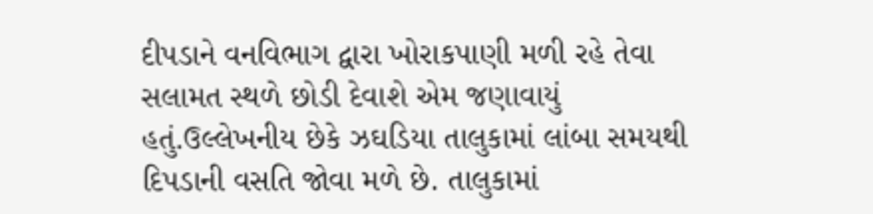દીપડાને વનવિભાગ દ્વારા ખોરાકપાણી મળી રહે તેવા સલામત સ્થળે છોડી દેવાશે એમ જણાવાયું હતું.ઉલ્લેખનીય છેકે ઝઘડિયા તાલુકામાં લાંબા સમયથી દિપડાની વસતિ જોવા મળે છે. તાલુકામાં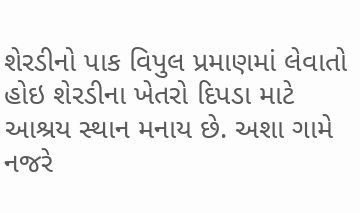શેરડીનો પાક વિપુલ પ્રમાણમાં લેવાતો હોઇ શેરડીના ખેતરો દિપડા માટે આશ્રય સ્થાન મનાય છે. અશા ગામે નજરે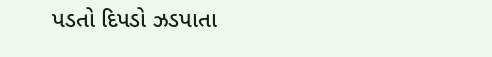પડતો દિપડો ઝડપાતા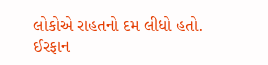લોકોએ રાહતનો દમ લીધો હતો.
ઈરફાન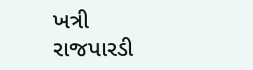ખત્રી
રાજપારડી